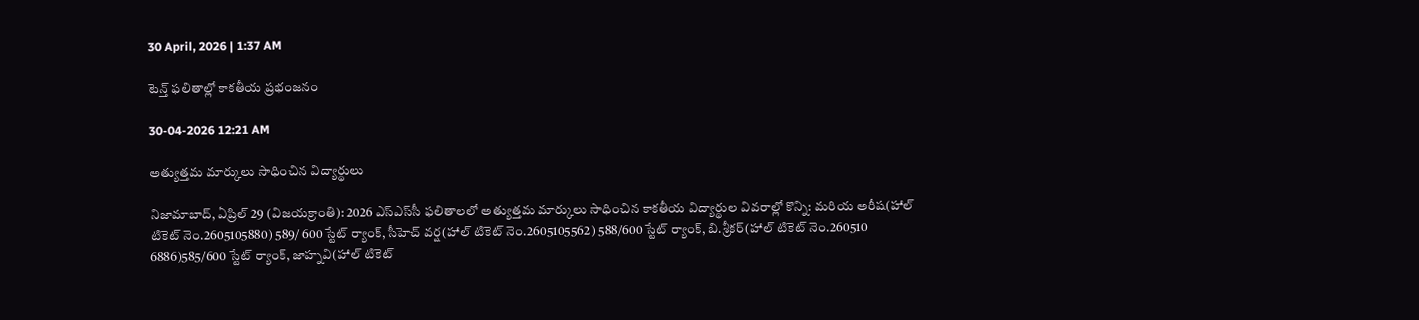30 April, 2026 | 1:37 AM

టెన్త్ ఫలితాల్లో కాకతీయ ప్రభంజనం

30-04-2026 12:21 AM

అత్యుత్తమ మార్కులు సాధించిన విద్యార్థులు

నిజామాబాద్, ఏప్రిల్ 29 (విజయక్రాంతి): 2026 ఎస్‌ఎస్‌సీ ఫలితాలలో అత్యుత్తమ మార్కులు సాధించిన కాకతీయ విద్యార్థుల వివరాల్లో కొన్ని: మరియ అరీష(హాల్ టికెట్ నెం.2605105880) 589/ 600 స్టేట్ ర్యాంక్, సీహెచ్ వర్ష(హాల్ టికెట్ నెం.2605105562) 588/600 స్టేట్ ర్యాంక్, బి.శ్రీకర్(హాల్ టికెట్ నెం.260510 6886)585/600 స్టేట్ ర్యాంక్, జాహ్నవి(హాల్ టికెట్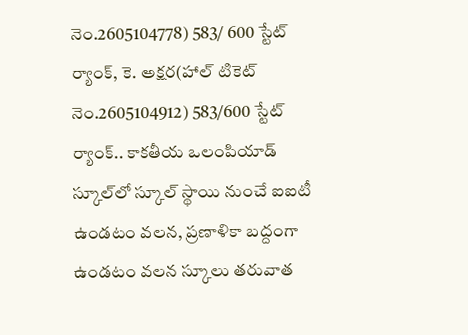నెం.2605104778) 583/ 600 స్టేట్ ర్యాంక్, కె. అక్షర(హాల్ టికెట్ నెం.2605104912) 583/600 స్టేట్ ర్యాంక్.. కాకతీయ ఒలంపియాడ్ స్కూల్‌లో స్కూల్ స్థాయి నుంచే ఐఐటీ ఉండటం వలన, ప్రణాళికా బద్దంగా ఉండటం వలన స్కూలు తరువాత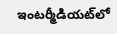ఇంటర్మీడియట్‌లో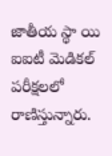జాతీయ స్థా యి ఐఐటీ మెడికల్ పరీక్షలలో రాణిస్తున్నారు.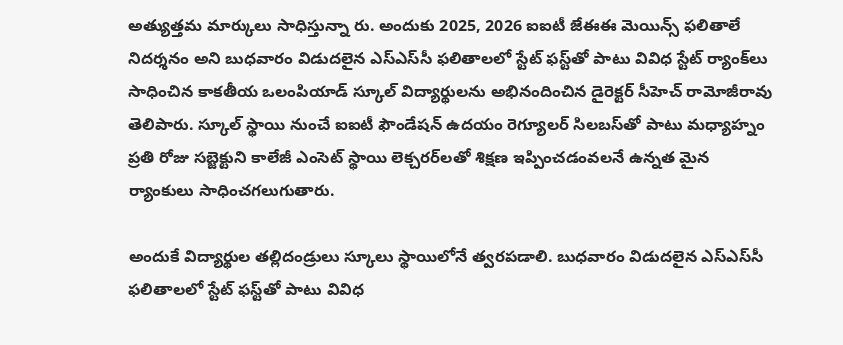అత్యుత్తమ మార్కులు సాధిస్తున్నా రు. అందుకు 2025, 2026 ఐఐటీ జేఈఈ మెయిన్స్ ఫలితాలే నిదర్శనం అని బుధవారం విడుదలైన ఎస్‌ఎస్‌సీ ఫలితాలలో స్టేట్ ఫస్ట్‌తో పాటు వివిధ స్టేట్ ర్యాంక్‌లు సాధించిన కాకతీయ ఒలంపియాడ్ స్కూల్ విద్యార్థులను అభినందించిన డైరెక్టర్ సీహెచ్ రామోజీరావు తెలిపారు. స్కూల్ స్థాయి నుంచే ఐఐటీ ఫౌండేషన్ ఉదయం రెగ్యూలర్ సిలబస్‌తో పాటు మధ్యాహ్నం ప్రతి రోజు సబ్జెక్టుని కాలేజీ ఎంసెట్ స్థాయి లెక్చరర్‌లతో శిక్షణ ఇప్పించడంవలనే ఉన్నత మైన ర్యాంకులు సాధించగలుగుతారు.

అందుకే విద్యార్థుల తల్లిదండ్రులు స్కూలు స్థాయిలోనే త్వరపడాలి. బుధవారం విడుదలైన ఎస్‌ఎస్‌సీ ఫలితాలలో స్టేట్ ఫస్ట్‌తో పాటు వివిధ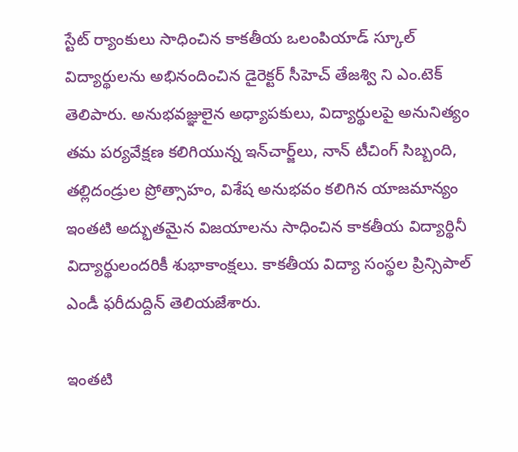స్టేట్ ర్యాంకులు సాధించిన కాకతీయ ఒలంపియాడ్ స్కూల్ విద్యార్థులను అభినందించిన డైరెక్టర్ సీహెచ్ తేజశ్వి ని ఎం.టెక్ తెలిపారు. అనుభవజ్ఞులైన అధ్యాపకులు, విద్యార్థులపై అనునిత్యం తమ పర్యవేక్షణ కలిగియున్న ఇన్‌చార్జ్‌లు, నాన్ టీచింగ్ సిబ్బంది, తల్లిదండ్రుల ప్రోత్సాహం, విశేష అనుభవం కలిగిన యాజమాన్యం ఇంతటి అద్భుతమైన విజయాలను సాధించిన కాకతీయ విద్యార్థినీ విద్యార్థులందరికీ శుభాకాంక్షలు. కాకతీయ విద్యా సంస్థల ప్రిన్సిపాల్ ఎండీ ఫరీదుద్దిన్ తెలియజేశారు.

ఇంతటి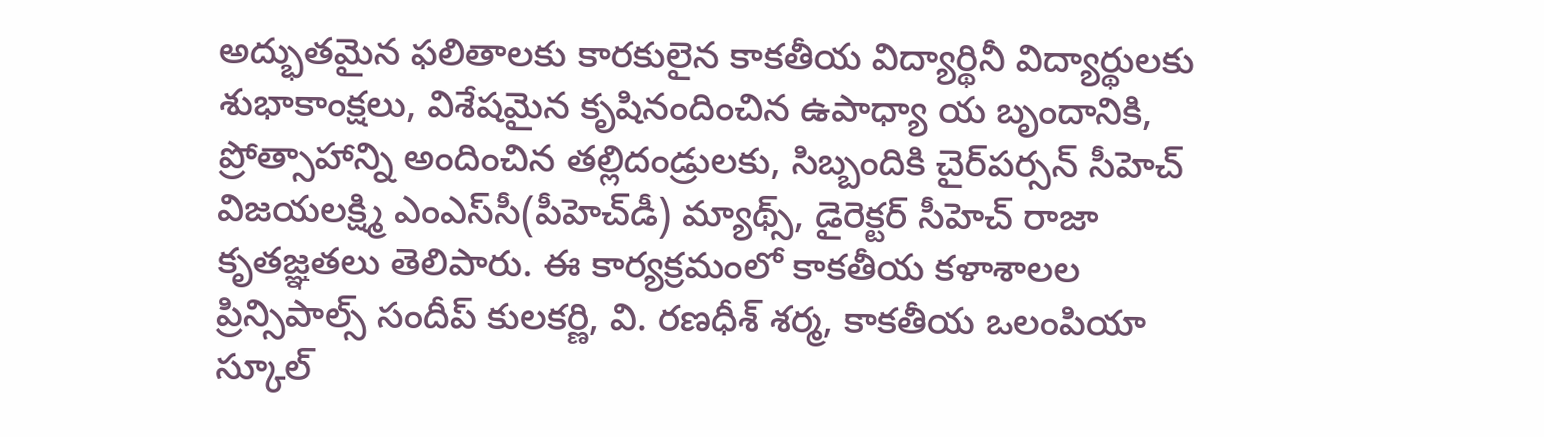అద్భుతమైన ఫలితాలకు కారకులైన కాకతీయ విద్యార్థినీ విద్యార్థులకు శుభాకాంక్షలు, విశేషమైన కృషినందించిన ఉపాధ్యా య బృందానికి, ప్రోత్సాహాన్ని అందించిన తల్లిదండ్రులకు, సిబ్బందికి చైర్‌పర్సన్ సీహెచ్ విజయలక్ష్మి ఎంఎస్‌సీ(పీహెచ్‌డీ) మ్యాథ్స్, డైరెక్టర్ సీహెచ్ రాజా కృతజ్ఞతలు తెలిపారు. ఈ కార్యక్రమంలో కాకతీయ కళాశాలల ప్రిన్సిపాల్స్ సందీప్ కులకర్ణి, వి. రణధీశ్ శర్మ, కాకతీయ ఒలంపియా స్కూల్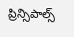ప్రిన్సిపాల్స్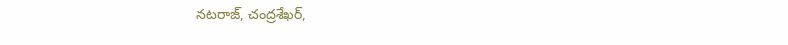నటరాజ్, చంద్రశేఖర్,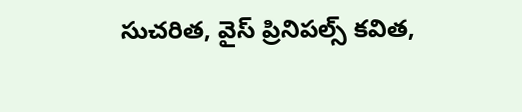సుచరిత, వైస్ ప్రినిపల్స్ కవిత,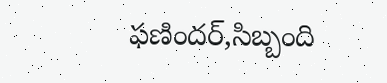ఫణిందర్,సిబ్బంది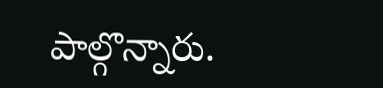పాల్గొన్నారు.